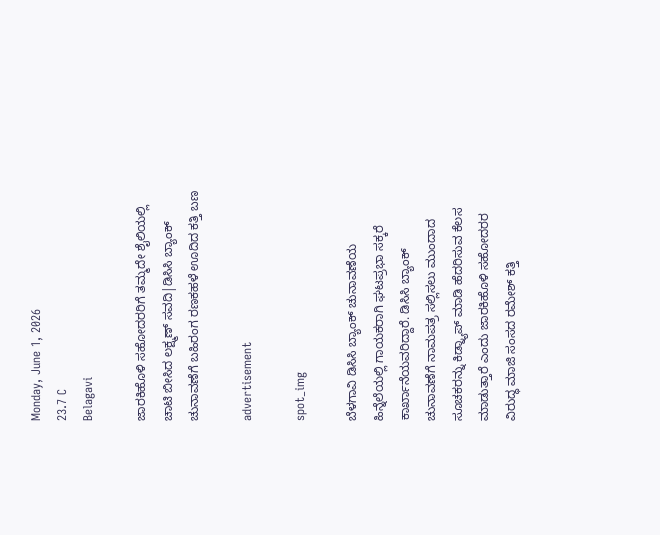Monday, June 1, 2026
23.7 C
Belagavi

ಜಾರಕಿಹೊಳಿ ಸಹೋದರರಿಗೆ ತಮ್ಮದೇ ಶೈಲಿಯಲ್ಲಿ ಚಾಟಿ ಬೀಸಿದ ಲಕ್ಷ್ಮಣ್ ಸವದಿ|ಡಿಸಿಸಿ ಬ್ಯಾಂಕ್ ಚುನಾವಣೆಗೆ ಬಹಿರಂಗ ರಣಕಹಳೆ ಊದಿದ ಕತ್ತಿ ಬಣ

advertisement

spot_img

ಬೆಳಗಾವಿ ಡಿಸಿಸಿ ಬ್ಯಾಂಕ್ ಚುನಾವಣೆಯ ಹಿನ್ನೆಲೆಯಲ್ಲಿ ಗಾಯಕರಾಗಿ ಘಟಪ್ರಭಾ ಸಕ್ಕರೆ ಕಾರ್ಖಾನೆಯವರಿದ್ದಾರೆ. ಡಿಸಿಸಿ ಬ್ಯಾಂಕ್ ಚುನಾವಣೆಗೆ ನಾಮಪತ್ರ ಸಲ್ಲಿಸಲು ಮುಂದಾದ ಸೂಚಕರನ್ನು ಕಿಡ್ನ್ಯಾಪ್ ಮಾಡಿ ಹೆದರಿಸುವ ಕೆಲಸ ಮಾಡುತ್ತಾರೆ ಎಂದು ಜಾರಕಿಹೊಳಿ ಸಹೋದರರ ವಿರುದ್ಧ ಮಾಜಿ ಸಂಸದ ರಮೇಶ್ ಕತ್ತಿ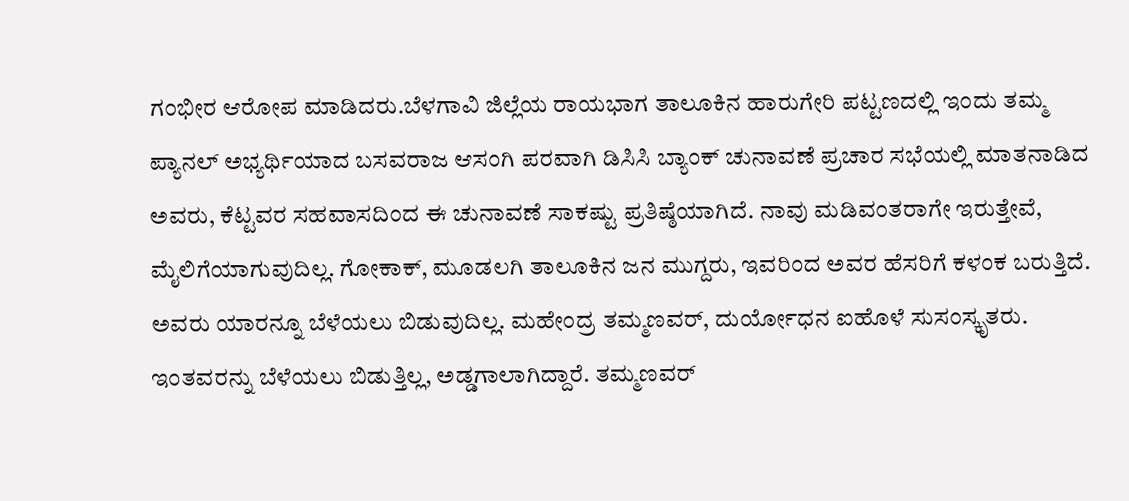ಗಂಭೀರ ಆರೋಪ ಮಾಡಿದರು.ಬೆಳಗಾವಿ ಜಿಲ್ಲೆಯ ರಾಯಭಾಗ ತಾಲೂಕಿನ ಹಾರುಗೇರಿ ಪಟ್ಟಣದಲ್ಲಿ ಇಂದು ತಮ್ಮ ಪ್ಯಾನಲ್ ಅಭ್ಯರ್ಥಿಯಾದ ಬಸವರಾಜ ಆಸಂಗಿ ಪರವಾಗಿ ಡಿಸಿಸಿ ಬ್ಯಾಂಕ್ ಚುನಾವಣೆ ಪ್ರಚಾರ ಸಭೆಯಲ್ಲಿ ಮಾತನಾಡಿದ ಅವರು, ಕೆಟ್ಟವರ ಸಹವಾಸದಿಂದ ಈ ಚುನಾವಣೆ ಸಾಕಷ್ಟು ಪ್ರತಿಷ್ಠೆಯಾಗಿದೆ. ನಾವು ಮಡಿವಂತರಾಗೇ ಇರುತ್ತೇವೆ, ಮೈಲಿಗೆಯಾಗುವುದಿಲ್ಲ. ಗೋಕಾಕ್, ಮೂಡಲಗಿ ತಾಲೂಕಿನ ಜನ ಮುಗ್ದರು, ಇವರಿಂದ ಅವರ ಹೆಸರಿಗೆ ಕಳಂಕ ಬರುತ್ತಿದೆ. ಅವರು ಯಾರನ್ನೂ ಬೆಳೆಯಲು ಬಿಡುವುದಿಲ್ಲ. ಮಹೇಂದ್ರ ತಮ್ಮಣವರ್, ದುರ್ಯೋಧನ ಐಹೊಳೆ ಸುಸಂಸ್ಕೃತರು. ಇಂತವರನ್ನು ಬೆಳೆಯಲು ಬಿಡುತ್ತಿಲ್ಲ, ಅಡ್ಡಗಾಲಾಗಿದ್ದಾರೆ. ತಮ್ಮಣವರ್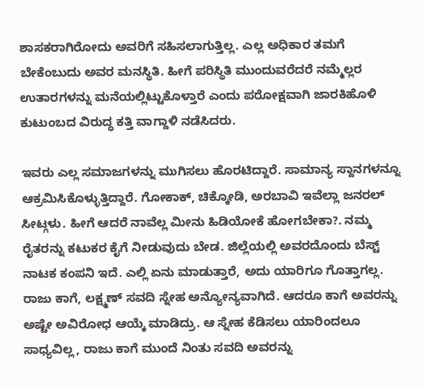ಶಾಸಕರಾಗಿರೋದು ಅವರಿಗೆ ಸಹಿಸಲಾಗುತ್ತಿಲ್ಲ. ಎಲ್ಲ ಅಧಿಕಾರ ತಮಗೆ ಬೇಕೆಂಬುದು ಅವರ ಮನಸ್ಥಿತಿ. ಹೀಗೆ ಪರಿಸ್ಥಿತಿ ಮುಂದುವರೆದರೆ ನಮ್ಮೆಲ್ಲರ ಉತಾರಗಳನ್ನು ಮನೆಯಲ್ಲಿಟ್ಟುಕೊಳ್ತಾರೆ ಎಂದು ಪರೋಕ್ಷವಾಗಿ ಜಾರಕಿಹೊಳಿ ಕುಟುಂಬದ ವಿರುದ್ಧ ಕತ್ತಿ ವಾಗ್ದಾಳಿ ನಡೆಸಿದರು.

ಇವರು ಎಲ್ಲ ಸಮಾಜಗಳನ್ನು ಮುಗಿಸಲು ಹೊರಟಿದ್ದಾರೆ. ಸಾಮಾನ್ಯ ಸ್ದಾನಗಳನ್ನೂ ಆಕ್ರಮಿಸಿಕೊಳ್ಳುತ್ತಿದ್ದಾರೆ. ಗೋಕಾಕ್, ಚಿಕ್ಕೋಡಿ, ಅರಬಾವಿ ಇವೆಲ್ಲಾ ಜನರಲ್ ಸೀಟ್ಗಳು. ಹೀಗೆ ಆದರೆ ನಾವೆಲ್ಲ ಮೀನು ಹಿಡಿಯೋಕೆ ಹೋಗಬೇಕಾ?. ನಮ್ಮ ರೈತರನ್ನು ಕಟುಕರ ಕೈಗೆ ನೀಡುವುದು ಬೇಡ. ಜಿಲ್ಲೆಯಲ್ಲಿ ಅವರದೊಂದು ಬೆಸ್ಟ್ ನಾಟಕ ಕಂಪನಿ ಇದೆ. ಎಲ್ಲಿ ಏನು ಮಾಡುತ್ತಾರೆ, ಅದು ಯಾರಿಗೂ ಗೊತ್ತಾಗಲ್ಲ. ರಾಜು ಕಾಗೆ, ಲಕ್ಷ್ಮಣ್ ಸವದಿ ಸ್ನೇಹ ಅನ್ಯೋನ್ಯವಾಗಿದೆ. ಆದರೂ ಕಾಗೆ ಅವರನ್ನು ಅಷ್ಟೇ ಅವಿರೋಧ ಆಯ್ಕೆ ಮಾಡಿದ್ರು. ಆ ಸ್ನೇಹ ಕೆಡಿಸಲು ಯಾರಿಂದಲೂ ಸಾಧ್ಯವಿಲ್ಲ, ರಾಜು ಕಾಗೆ ಮುಂದೆ ನಿಂತು ಸವದಿ ಅವರನ್ನು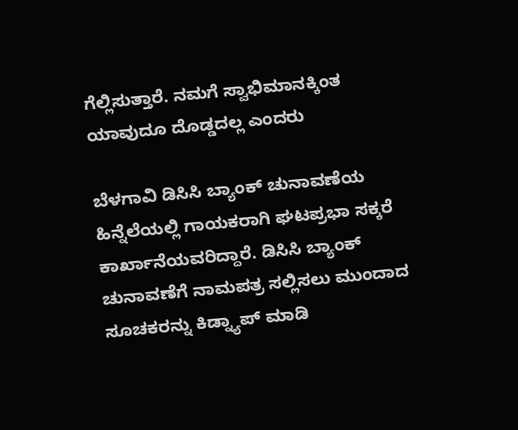ಗೆಲ್ಲಿಸುತ್ತಾರೆ. ನಮಗೆ ಸ್ವಾಭಿಮಾನಕ್ಕಿಂತ ಯಾವುದೂ ದೊಡ್ಡದಲ್ಲ ಎಂದರು

ಬೆಳಗಾವಿ ಡಿಸಿಸಿ ಬ್ಯಾಂಕ್ ಚುನಾವಣೆಯ ಹಿನ್ನೆಲೆಯಲ್ಲಿ ಗಾಯಕರಾಗಿ ಘಟಪ್ರಭಾ ಸಕ್ಕರೆ ಕಾರ್ಖಾನೆಯವರಿದ್ದಾರೆ. ಡಿಸಿಸಿ ಬ್ಯಾಂಕ್ ಚುನಾವಣೆಗೆ ನಾಮಪತ್ರ ಸಲ್ಲಿಸಲು ಮುಂದಾದ ಸೂಚಕರನ್ನು ಕಿಡ್ನ್ಯಾಪ್ ಮಾಡಿ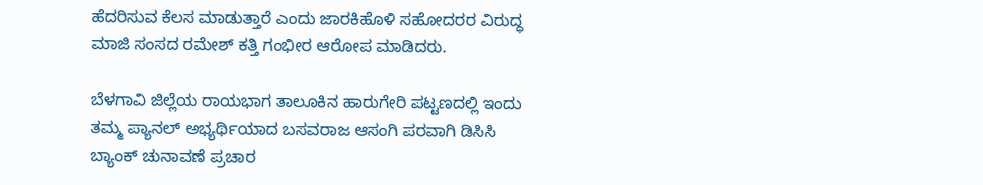ಹೆದರಿಸುವ ಕೆಲಸ ಮಾಡುತ್ತಾರೆ ಎಂದು ಜಾರಕಿಹೊಳಿ ಸಹೋದರರ ವಿರುದ್ಧ ಮಾಜಿ ಸಂಸದ ರಮೇಶ್ ಕತ್ತಿ ಗಂಭೀರ ಆರೋಪ ಮಾಡಿದರು.

ಬೆಳಗಾವಿ ಜಿಲ್ಲೆಯ ರಾಯಭಾಗ ತಾಲೂಕಿನ ಹಾರುಗೇರಿ ಪಟ್ಟಣದಲ್ಲಿ ಇಂದು ತಮ್ಮ ಪ್ಯಾನಲ್ ಅಭ್ಯರ್ಥಿಯಾದ ಬಸವರಾಜ ಆಸಂಗಿ ಪರವಾಗಿ ಡಿಸಿಸಿ ಬ್ಯಾಂಕ್ ಚುನಾವಣೆ ಪ್ರಚಾರ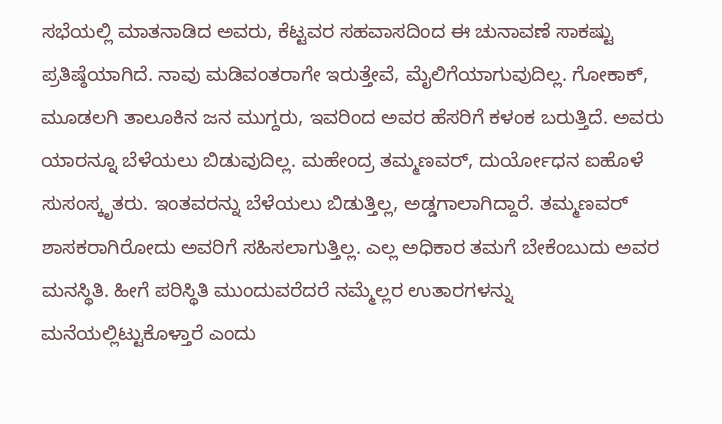ಸಭೆಯಲ್ಲಿ ಮಾತನಾಡಿದ ಅವರು, ಕೆಟ್ಟವರ ಸಹವಾಸದಿಂದ ಈ ಚುನಾವಣೆ ಸಾಕಷ್ಟು ಪ್ರತಿಷ್ಠೆಯಾಗಿದೆ. ನಾವು ಮಡಿವಂತರಾಗೇ ಇರುತ್ತೇವೆ, ಮೈಲಿಗೆಯಾಗುವುದಿಲ್ಲ. ಗೋಕಾಕ್, ಮೂಡಲಗಿ ತಾಲೂಕಿನ ಜನ ಮುಗ್ದರು, ಇವರಿಂದ ಅವರ ಹೆಸರಿಗೆ ಕಳಂಕ ಬರುತ್ತಿದೆ. ಅವರು ಯಾರನ್ನೂ ಬೆಳೆಯಲು ಬಿಡುವುದಿಲ್ಲ. ಮಹೇಂದ್ರ ತಮ್ಮಣವರ್, ದುರ್ಯೋಧನ ಐಹೊಳೆ ಸುಸಂಸ್ಕೃತರು. ಇಂತವರನ್ನು ಬೆಳೆಯಲು ಬಿಡುತ್ತಿಲ್ಲ, ಅಡ್ಡಗಾಲಾಗಿದ್ದಾರೆ. ತಮ್ಮಣವರ್ ಶಾಸಕರಾಗಿರೋದು ಅವರಿಗೆ ಸಹಿಸಲಾಗುತ್ತಿಲ್ಲ. ಎಲ್ಲ ಅಧಿಕಾರ ತಮಗೆ ಬೇಕೆಂಬುದು ಅವರ ಮನಸ್ಥಿತಿ. ಹೀಗೆ ಪರಿಸ್ಥಿತಿ ಮುಂದುವರೆದರೆ ನಮ್ಮೆಲ್ಲರ ಉತಾರಗಳನ್ನು ಮನೆಯಲ್ಲಿಟ್ಟುಕೊಳ್ತಾರೆ ಎಂದು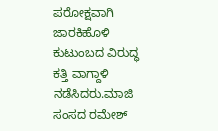ಪರೋಕ್ಷವಾಗಿ ಜಾರಕಿಹೊಳಿ ಕುಟುಂಬದ ವಿರುದ್ಧ ಕತ್ತಿ ವಾಗ್ದಾಳಿ ನಡೆಸಿದರು.ಮಾಜಿ ಸಂಸದ ರಮೇಶ್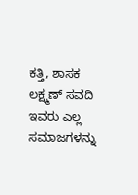ಕತ್ತಿ, ಶಾಸಕ ಲಕ್ಷ್ಮಣ್ ಸವದಿ
ಇವರು ಎಲ್ಲ ಸಮಾಜಗಳನ್ನು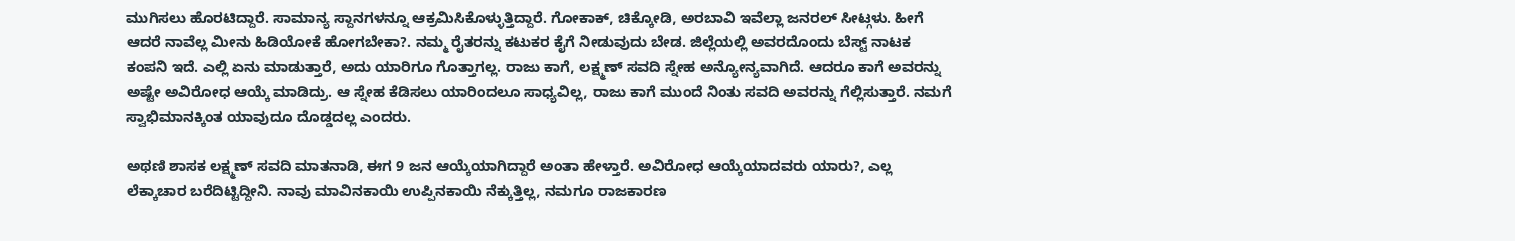ಮುಗಿಸಲು ಹೊರಟಿದ್ದಾರೆ. ಸಾಮಾನ್ಯ ಸ್ದಾನಗಳನ್ನೂ ಆಕ್ರಮಿಸಿಕೊಳ್ಳುತ್ತಿದ್ದಾರೆ. ಗೋಕಾಕ್, ಚಿಕ್ಕೋಡಿ, ಅರಬಾವಿ ಇವೆಲ್ಲಾ ಜನರಲ್ ಸೀಟ್ಗಳು. ಹೀಗೆ ಆದರೆ ನಾವೆಲ್ಲ ಮೀನು ಹಿಡಿಯೋಕೆ ಹೋಗಬೇಕಾ?. ನಮ್ಮ ರೈತರನ್ನು ಕಟುಕರ ಕೈಗೆ ನೀಡುವುದು ಬೇಡ. ಜಿಲ್ಲೆಯಲ್ಲಿ ಅವರದೊಂದು ಬೆಸ್ಟ್ ನಾಟಕ ಕಂಪನಿ ಇದೆ. ಎಲ್ಲಿ ಏನು ಮಾಡುತ್ತಾರೆ, ಅದು ಯಾರಿಗೂ ಗೊತ್ತಾಗಲ್ಲ. ರಾಜು ಕಾಗೆ, ಲಕ್ಷ್ಮಣ್ ಸವದಿ ಸ್ನೇಹ ಅನ್ಯೋನ್ಯವಾಗಿದೆ. ಆದರೂ ಕಾಗೆ ಅವರನ್ನು ಅಷ್ಟೇ ಅವಿರೋಧ ಆಯ್ಕೆ ಮಾಡಿದ್ರು. ಆ ಸ್ನೇಹ ಕೆಡಿಸಲು ಯಾರಿಂದಲೂ ಸಾಧ್ಯವಿಲ್ಲ, ರಾಜು ಕಾಗೆ ಮುಂದೆ ನಿಂತು ಸವದಿ ಅವರನ್ನು ಗೆಲ್ಲಿಸುತ್ತಾರೆ. ನಮಗೆ ಸ್ವಾಭಿಮಾನಕ್ಕಿಂತ ಯಾವುದೂ ದೊಡ್ಡದಲ್ಲ ಎಂದರು.

ಅಥಣಿ ಶಾಸಕ ಲಕ್ಷ್ಮಣ್ ಸವದಿ ಮಾತನಾಡಿ, ಈಗ 9 ಜನ ಆಯ್ಕೆಯಾಗಿದ್ದಾರೆ ಅಂತಾ ಹೇಳ್ತಾರೆ. ಅವಿರೋಧ ಆಯ್ಕೆಯಾದವರು ಯಾರು?, ಎಲ್ಲ ಲೆಕ್ಕಾಚಾರ ಬರೆದಿಟ್ಟಿದ್ದೀನಿ. ನಾವು ಮಾವಿನಕಾಯಿ ಉಪ್ಪಿನಕಾಯಿ ನೆಕ್ಕುತ್ತಿಲ್ಲ, ನಮಗೂ ರಾಜಕಾರಣ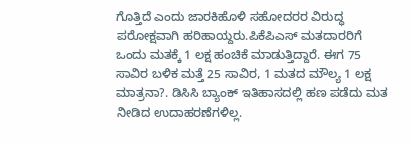ಗೊತ್ತಿದೆ ಎಂದು ಜಾರಕಿಹೊಳಿ ಸಹೋದರರ ವಿರುದ್ಧ ಪರೋಕ್ಷವಾಗಿ ಹರಿಹಾಯ್ದರು.ಪಿಕೆಪಿಎಸ್ ಮತದಾರರಿಗೆ ಒಂದು ಮತಕ್ಕೆ 1 ಲಕ್ಷ ಹಂಚಿಕೆ ಮಾಡುತ್ತಿದ್ದಾರೆ. ಈಗ 75 ಸಾವಿರ ಬಳಿಕ ಮತ್ತೆ 25 ಸಾವಿರ, 1 ಮತದ ಮೌಲ್ಯ 1 ಲಕ್ಷ ಮಾತ್ರನಾ?. ಡಿಸಿಸಿ ಬ್ಯಾಂಕ್ ಇತಿಹಾಸದಲ್ಲಿ ಹಣ ಪಡೆದು ಮತ ನೀಡಿದ ಉದಾಹರಣೆಗಳಿಲ್ಲ.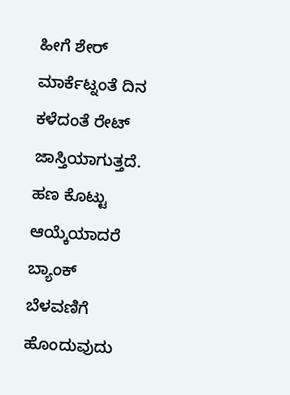ಹೀಗೆ ಶೇರ್ ಮಾರ್ಕೆಟ್ನಂತೆ ದಿನ ಕಳೆದಂತೆ ರೇಟ್ ಜಾಸ್ತಿಯಾಗುತ್ತದೆ. ಹಣ ಕೊಟ್ಟು ಆಯ್ಕೆಯಾದರೆ ಬ್ಯಾಂಕ್ ಬೆಳವಣಿಗೆ ಹೊಂದುವುದು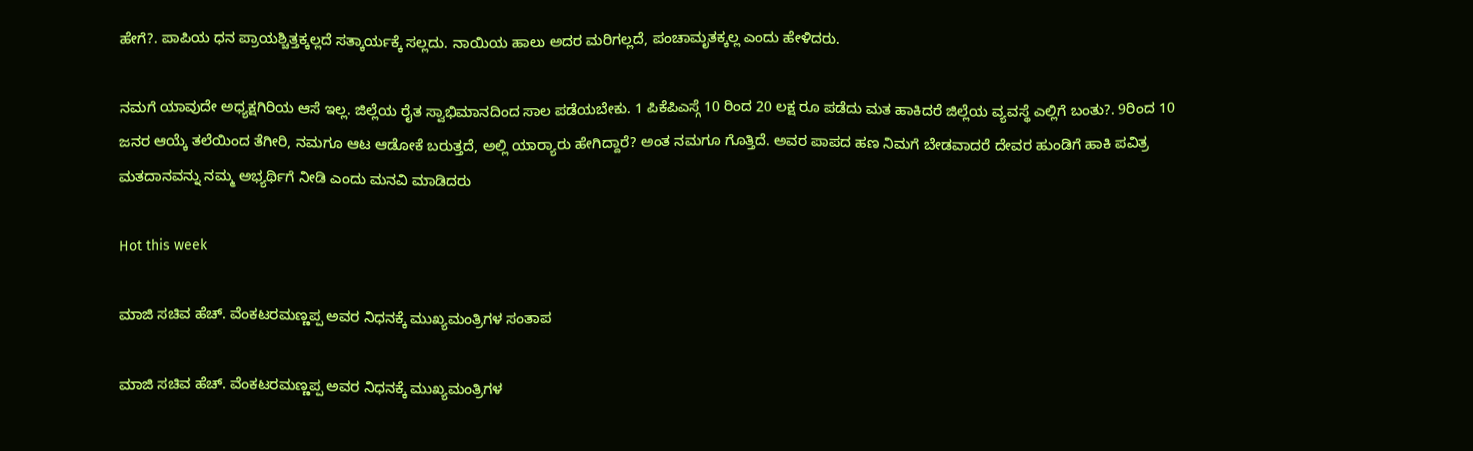ಹೇಗೆ?. ಪಾಪಿಯ ಧನ ಪ್ರಾಯಶ್ಚಿತ್ತಕ್ಕಲ್ಲದೆ ಸತ್ಕಾರ್ಯಕ್ಕೆ ಸಲ್ಲದು. ನಾಯಿಯ ಹಾಲು ಅದರ ಮರಿಗಲ್ಲದೆ, ಪಂಚಾಮೃತಕ್ಕಲ್ಲ ಎಂದು ಹೇಳಿದರು.

ನಮಗೆ ಯಾವುದೇ ಅಧ್ಯಕ್ಷಗಿರಿಯ ಆಸೆ ಇಲ್ಲ. ಜಿಲ್ಲೆಯ ರೈತ ಸ್ವಾಭಿಮಾನದಿಂದ ಸಾಲ ಪಡೆಯಬೇಕು. 1 ಪಿಕೆಪಿಎಸ್ಗೆ 10 ರಿಂದ 20 ಲಕ್ಷ ರೂ ಪಡೆದು ಮತ ಹಾಕಿದರೆ ಜಿಲ್ಲೆಯ ವ್ಯವಸ್ಥೆ ಎಲ್ಲಿಗೆ ಬಂತು?. 9ರಿಂದ 10 ಜನರ ಆಯ್ಕೆ ತಲೆಯಿಂದ ತೆಗೀರಿ, ನಮಗೂ ಆಟ ಆಡೋಕೆ ಬರುತ್ತದೆ, ಅಲ್ಲಿ ಯಾರ‍್ಯಾರು ಹೇಗಿದ್ದಾರೆ? ಅಂತ ನಮಗೂ ಗೊತ್ತಿದೆ. ಅವರ ಪಾಪದ ಹಣ ನಿಮಗೆ ಬೇಡವಾದರೆ ದೇವರ ಹುಂಡಿಗೆ ಹಾಕಿ ಪವಿತ್ರ ಮತದಾನವನ್ನು ನಮ್ಮ ಅಭ್ಯರ್ಥಿಗೆ ನೀಡಿ ಎಂದು ಮನವಿ ಮಾಡಿದರು

Hot this week

ಮಾಜಿ ಸಚಿವ ಹೆಚ್. ವೆಂಕಟರಮಣ್ಣಪ್ಪ ಅವರ ನಿಧನಕ್ಕೆ ಮುಖ್ಯಮಂತ್ರಿಗಳ ಸಂತಾಪ

ಮಾಜಿ ಸಚಿವ ಹೆಚ್. ವೆಂಕಟರಮಣ್ಣಪ್ಪ ಅವರ ನಿಧನಕ್ಕೆ ಮುಖ್ಯಮಂತ್ರಿಗಳ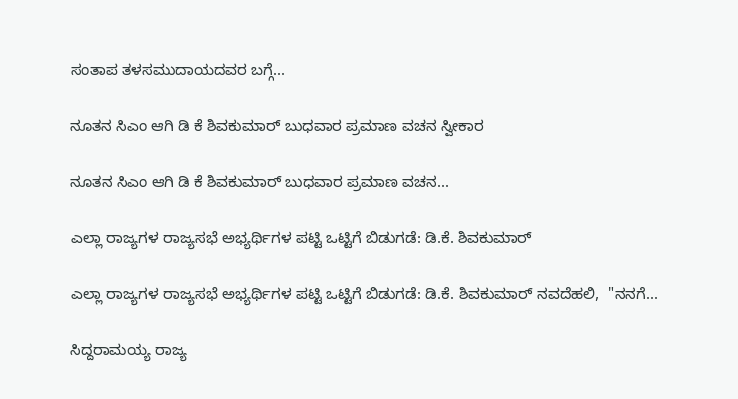ಸಂತಾಪ ತಳಸಮುದಾಯದವರ ಬಗ್ಗೆ...

ನೂತನ ಸಿಎಂ ಆಗಿ ಡಿ ಕೆ ಶಿವಕುಮಾರ್ ಬುಧವಾರ ಪ್ರಮಾಣ ವಚನ ಸ್ವೀಕಾರ

ನೂತನ ಸಿಎಂ ಆಗಿ ಡಿ ಕೆ ಶಿವಕುಮಾರ್ ಬುಧವಾರ ಪ್ರಮಾಣ ವಚನ...

ಎಲ್ಲಾ ರಾಜ್ಯಗಳ ರಾಜ್ಯಸಭೆ ಅಭ್ಯರ್ಥಿಗಳ ಪಟ್ಟಿ ಒಟ್ಟಿಗೆ ಬಿಡುಗಡೆ: ಡಿ.ಕೆ. ಶಿವಕುಮಾರ್

ಎಲ್ಲಾ ರಾಜ್ಯಗಳ ರಾಜ್ಯಸಭೆ ಅಭ್ಯರ್ಥಿಗಳ ಪಟ್ಟಿ ಒಟ್ಟಿಗೆ ಬಿಡುಗಡೆ: ಡಿ.ಕೆ. ಶಿವಕುಮಾರ್ ನವದೆಹಲಿ,  "ನನಗೆ...

ಸಿದ್ದರಾಮಯ್ಯ ರಾಜ್ಯ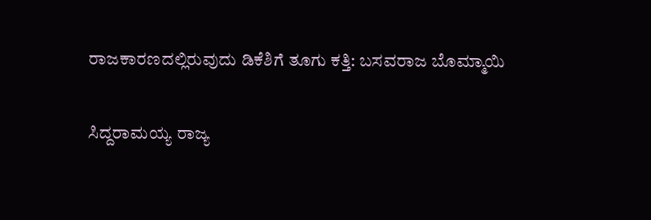ರಾಜಕಾರಣದಲ್ಲಿರುವುದು ಡಿಕೆಶಿಗೆ ತೂಗು ಕತ್ತಿ: ಬಸವರಾಜ ಬೊಮ್ಮಾಯಿ

ಸಿದ್ದರಾಮಯ್ಯ ರಾಜ್ಯ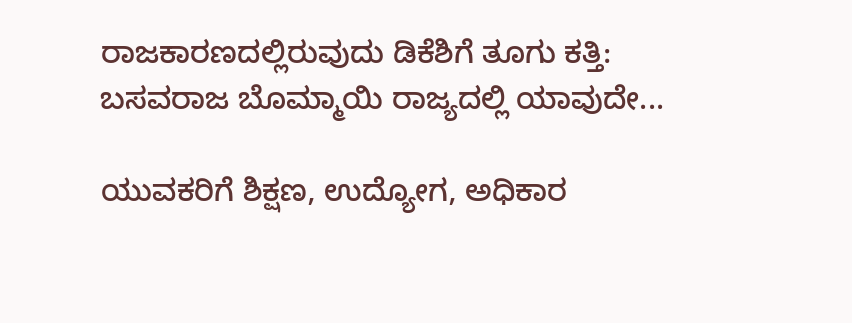ರಾಜಕಾರಣದಲ್ಲಿರುವುದು ಡಿಕೆಶಿಗೆ ತೂಗು ಕತ್ತಿ: ಬಸವರಾಜ ಬೊಮ್ಮಾಯಿ ರಾಜ್ಯದಲ್ಲಿ ಯಾವುದೇ...

ಯುವಕರಿಗೆ ಶಿಕ್ಷಣ, ಉದ್ಯೋಗ, ಅಧಿಕಾರ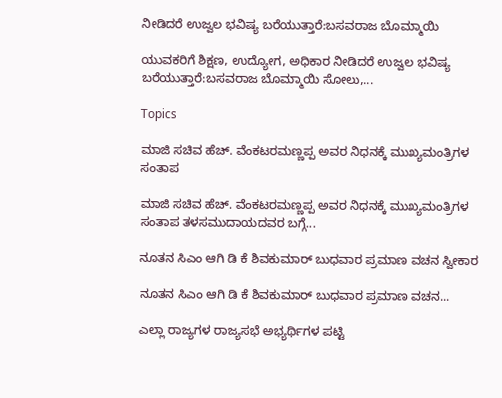ನೀಡಿದರೆ ಉಜ್ವಲ ಭವಿಷ್ಯ ಬರೆಯುತ್ತಾರೆ:ಬಸವರಾಜ ಬೊಮ್ಮಾಯಿ

ಯುವಕರಿಗೆ ಶಿಕ್ಷಣ, ಉದ್ಯೋಗ, ಅಧಿಕಾರ ನೀಡಿದರೆ ಉಜ್ವಲ ಭವಿಷ್ಯ ಬರೆಯುತ್ತಾರೆ:ಬಸವರಾಜ ಬೊಮ್ಮಾಯಿ ಸೋಲು,...

Topics

ಮಾಜಿ ಸಚಿವ ಹೆಚ್. ವೆಂಕಟರಮಣ್ಣಪ್ಪ ಅವರ ನಿಧನಕ್ಕೆ ಮುಖ್ಯಮಂತ್ರಿಗಳ ಸಂತಾಪ

ಮಾಜಿ ಸಚಿವ ಹೆಚ್. ವೆಂಕಟರಮಣ್ಣಪ್ಪ ಅವರ ನಿಧನಕ್ಕೆ ಮುಖ್ಯಮಂತ್ರಿಗಳ ಸಂತಾಪ ತಳಸಮುದಾಯದವರ ಬಗ್ಗೆ...

ನೂತನ ಸಿಎಂ ಆಗಿ ಡಿ ಕೆ ಶಿವಕುಮಾರ್ ಬುಧವಾರ ಪ್ರಮಾಣ ವಚನ ಸ್ವೀಕಾರ

ನೂತನ ಸಿಎಂ ಆಗಿ ಡಿ ಕೆ ಶಿವಕುಮಾರ್ ಬುಧವಾರ ಪ್ರಮಾಣ ವಚನ...

ಎಲ್ಲಾ ರಾಜ್ಯಗಳ ರಾಜ್ಯಸಭೆ ಅಭ್ಯರ್ಥಿಗಳ ಪಟ್ಟಿ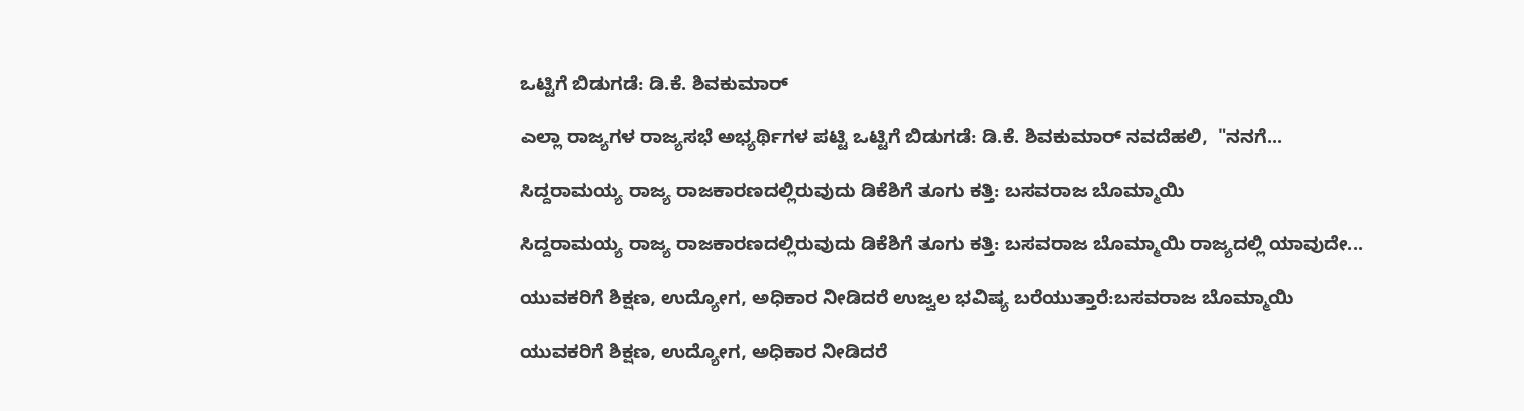ಒಟ್ಟಿಗೆ ಬಿಡುಗಡೆ: ಡಿ.ಕೆ. ಶಿವಕುಮಾರ್

ಎಲ್ಲಾ ರಾಜ್ಯಗಳ ರಾಜ್ಯಸಭೆ ಅಭ್ಯರ್ಥಿಗಳ ಪಟ್ಟಿ ಒಟ್ಟಿಗೆ ಬಿಡುಗಡೆ: ಡಿ.ಕೆ. ಶಿವಕುಮಾರ್ ನವದೆಹಲಿ,  "ನನಗೆ...

ಸಿದ್ದರಾಮಯ್ಯ ರಾಜ್ಯ ರಾಜಕಾರಣದಲ್ಲಿರುವುದು ಡಿಕೆಶಿಗೆ ತೂಗು ಕತ್ತಿ: ಬಸವರಾಜ ಬೊಮ್ಮಾಯಿ

ಸಿದ್ದರಾಮಯ್ಯ ರಾಜ್ಯ ರಾಜಕಾರಣದಲ್ಲಿರುವುದು ಡಿಕೆಶಿಗೆ ತೂಗು ಕತ್ತಿ: ಬಸವರಾಜ ಬೊಮ್ಮಾಯಿ ರಾಜ್ಯದಲ್ಲಿ ಯಾವುದೇ...

ಯುವಕರಿಗೆ ಶಿಕ್ಷಣ, ಉದ್ಯೋಗ, ಅಧಿಕಾರ ನೀಡಿದರೆ ಉಜ್ವಲ ಭವಿಷ್ಯ ಬರೆಯುತ್ತಾರೆ:ಬಸವರಾಜ ಬೊಮ್ಮಾಯಿ

ಯುವಕರಿಗೆ ಶಿಕ್ಷಣ, ಉದ್ಯೋಗ, ಅಧಿಕಾರ ನೀಡಿದರೆ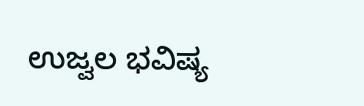ಉಜ್ವಲ ಭವಿಷ್ಯ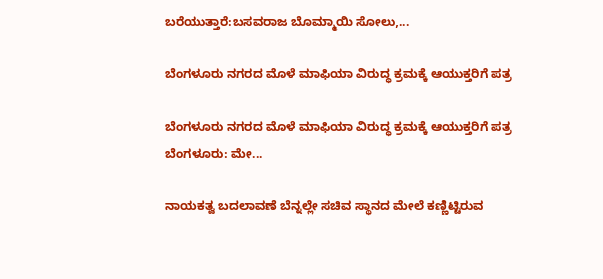ಬರೆಯುತ್ತಾರೆ:ಬಸವರಾಜ ಬೊಮ್ಮಾಯಿ ಸೋಲು,...

ಬೆಂಗಳೂರು ನಗರದ ಮೊಳೆ ಮಾಫಿಯಾ ವಿರುದ್ಧ ಕ್ರಮಕ್ಕೆ ಆಯುಕ್ತರಿಗೆ ಪತ್ರ

ಬೆಂಗಳೂರು ನಗರದ ಮೊಳೆ ಮಾಫಿಯಾ ವಿರುದ್ಧ ಕ್ರಮಕ್ಕೆ ಆಯುಕ್ತರಿಗೆ ಪತ್ರ ಬೆಂಗಳೂರು: ಮೇ...

ನಾಯಕತ್ವ ಬದಲಾವಣೆ ಬೆನ್ನಲ್ಲೇ ಸಚಿವ ಸ್ಥಾನದ ಮೇಲೆ ಕಣ್ಣಿಟ್ಟಿರುವ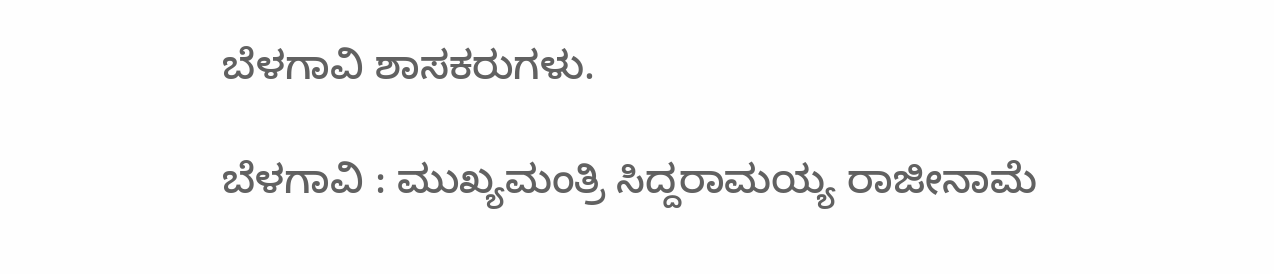ಬೆಳಗಾವಿ ಶಾಸಕರುಗಳು.

ಬೆಳಗಾವಿ : ಮುಖ್ಯಮಂತ್ರಿ ಸಿದ್ದರಾಮಯ್ಯ ರಾಜೀನಾಮೆ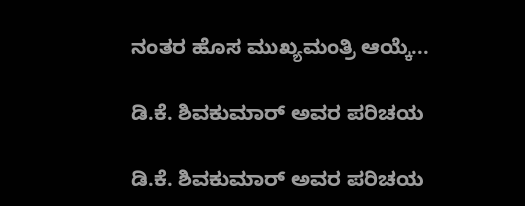ನಂತರ ಹೊಸ ಮುಖ್ಯಮಂತ್ರಿ ಆಯ್ಕೆ...

ಡಿ.ಕೆ. ಶಿವಕುಮಾರ್ ಅವರ ಪರಿಚಯ

ಡಿ.ಕೆ. ಶಿವಕುಮಾರ್ ಅವರ ಪರಿಚಯ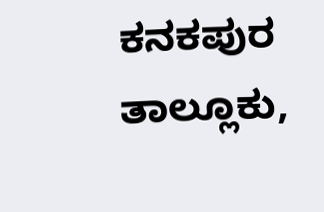ಕನಕಪುರ ತಾಲ್ಲೂಕು,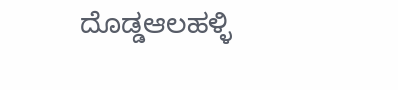ದೊಡ್ಡಆಲಹಳ್ಳಿ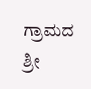ಗ್ರಾಮದ ಶ್ರೀ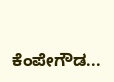ಕೆಂಪೇಗೌಡ...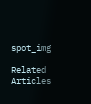spot_img

Related Articles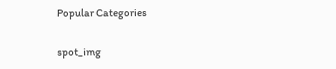Popular Categories

spot_img